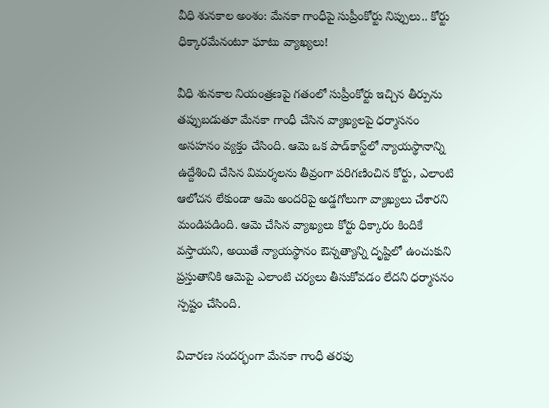వీధి శునకాల అంశం: మేనకా గాంధీపై సుప్రీంకోర్టు నిప్పులు.. కోర్టు ధిక్కారమేనంటూ ఘాటు వ్యాఖ్యలు!

వీధి శునకాల నియంత్రణపై గతంలో సుప్రీంకోర్టు ఇచ్చిన తీర్పును తప్పుబడుతూ మేనకా గాంధీ చేసిన వ్యాఖ్యలపై ధర్మాసనం అసహనం వ్యక్తం చేసింది. ఆమె ఒక పాడ్‌కాస్ట్‌లో న్యాయస్థానాన్ని ఉద్దేశించి చేసిన విమర్శలను తీవ్రంగా పరిగణించిన కోర్టు, ఎలాంటి ఆలోచన లేకుండా ఆమె అందరిపై అడ్డగోలుగా వ్యాఖ్యలు చేశారని మండిపడింది. ఆమె చేసిన వ్యాఖ్యలు కోర్టు ధిక్కారం కిందికే వస్తాయని, అయితే న్యాయస్థానం ఔన్నత్యాన్ని దృష్టిలో ఉంచుకుని ప్రస్తుతానికి ఆమెపై ఎలాంటి చర్యలు తీసుకోవడం లేదని ధర్మాసనం స్పష్టం చేసింది.

విచారణ సందర్భంగా మేనకా గాంధీ తరఫు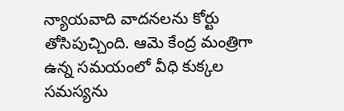న్యాయవాది వాదనలను కోర్టు తోసిపుచ్చింది. ఆమె కేంద్ర మంత్రిగా ఉన్న సమయంలో వీధి కుక్కల సమస్యను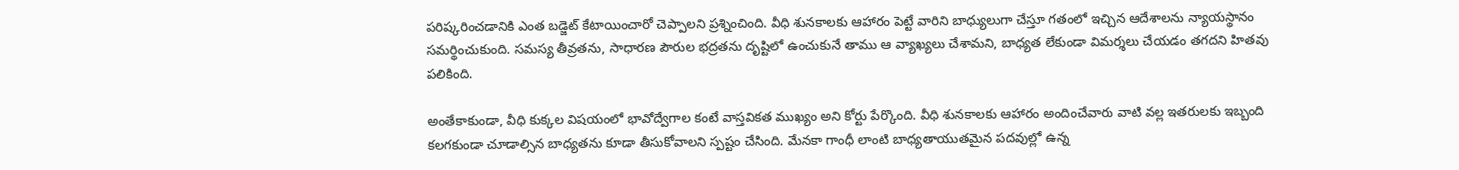పరిష్కరించడానికి ఎంత బడ్జెట్ కేటాయించారో చెప్పాలని ప్రశ్నించింది. వీధి శునకాలకు ఆహారం పెట్టే వారిని బాధ్యులుగా చేస్తూ గతంలో ఇచ్చిన ఆదేశాలను న్యాయస్థానం సమర్థించుకుంది. సమస్య తీవ్రతను, సాధారణ పౌరుల భద్రతను దృష్టిలో ఉంచుకునే తాము ఆ వ్యాఖ్యలు చేశామని, బాధ్యత లేకుండా విమర్శలు చేయడం తగదని హితవు పలికింది.

అంతేకాకుండా, వీధి కుక్కల విషయంలో భావోద్వేగాల కంటే వాస్తవికత ముఖ్యం అని కోర్టు పేర్కొంది. వీధి శునకాలకు ఆహారం అందించేవారు వాటి వల్ల ఇతరులకు ఇబ్బంది కలగకుండా చూడాల్సిన బాధ్యతను కూడా తీసుకోవాలని స్పష్టం చేసింది. మేనకా గాంధీ లాంటి బాధ్యతాయుతమైన పదవుల్లో ఉన్న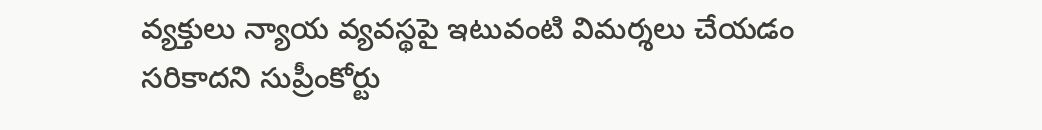వ్యక్తులు న్యాయ వ్యవస్థపై ఇటువంటి విమర్శలు చేయడం సరికాదని సుప్రీంకోర్టు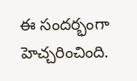ఈ సందర్భంగా హెచ్చరించింది.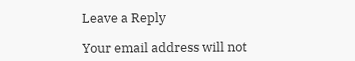Leave a Reply

Your email address will not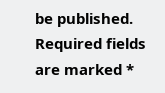be published. Required fields are marked *